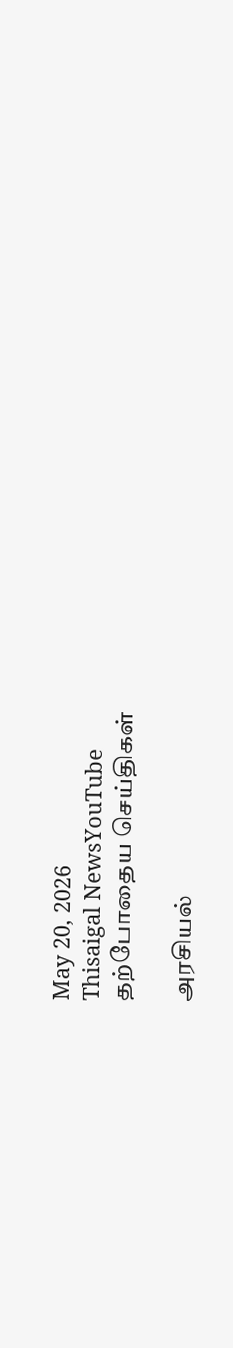May 20, 2026
Thisaigal NewsYouTube
தற்போதைய செய்திகள்

அரசியல்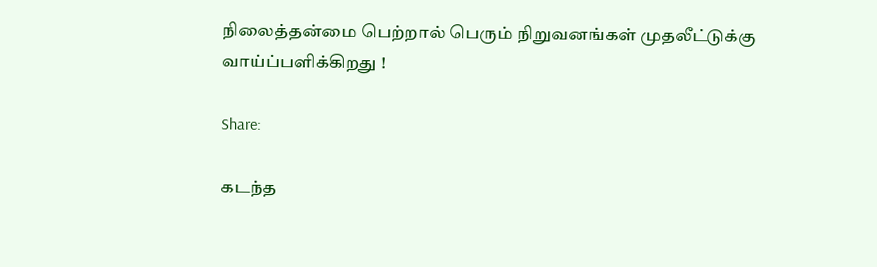நிலைத்தன்மை பெற்றால் பெரும் நிறுவனங்கள் முதலீட்டுக்கு வாய்ப்பளிக்கிறது !

Share:

கடந்த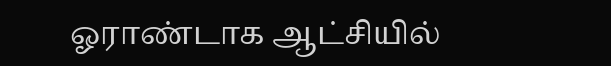ஓராண்டாக ஆட்சியில்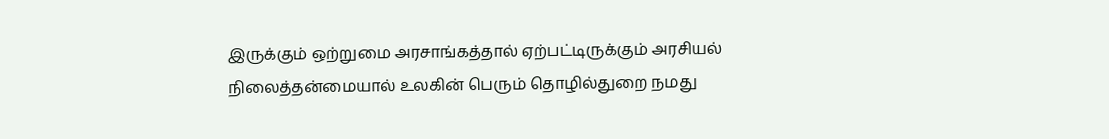இருக்கும் ஒற்றுமை அரசாங்கத்தால் ஏற்பட்டிருக்கும் அரசியல் நிலைத்தன்மையால் உலகின் பெரும் தொழில்துறை நமது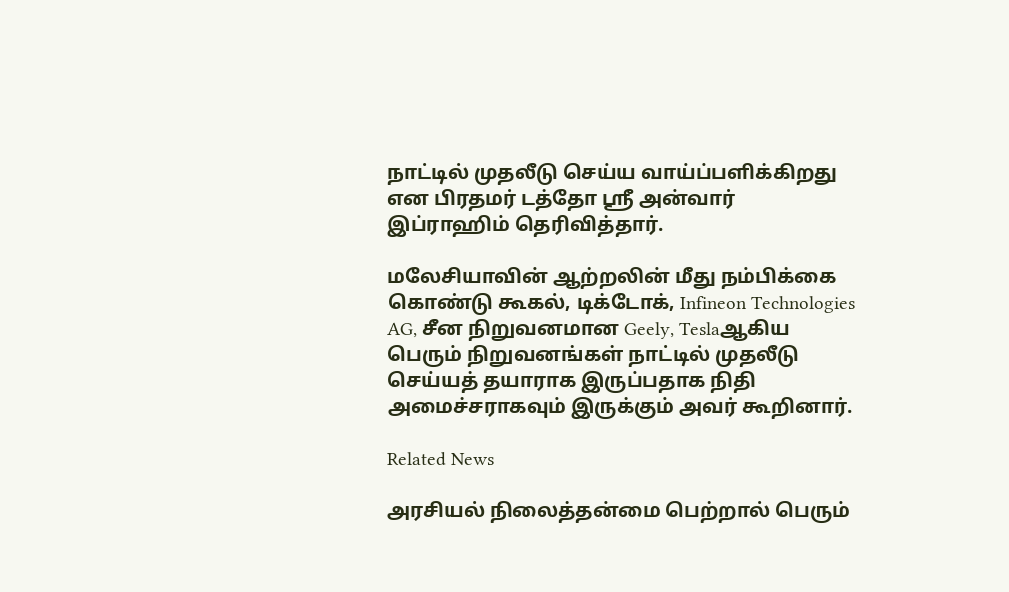நாட்டில் முதலீடு செய்ய வாய்ப்பளிக்கிறது என பிரதமர் டத்தோ ஶ்ரீ அன்வார் இப்ராஹிம் தெரிவித்தார்.

மலேசியாவின் ஆற்றலின் மீது நம்பிக்கை கொண்டு கூகல், டிக்டோக், Infineon Technologies AG, சீன நிறுவனமான Geely, Teslaஆகிய பெரும் நிறுவனங்கள் நாட்டில் முதலீடு செய்யத் தயாராக இருப்பதாக நிதி அமைச்சராகவும் இருக்கும் அவர் கூறினார்.

Related News

அரசியல் நிலைத்தன்மை பெற்றால் பெரும்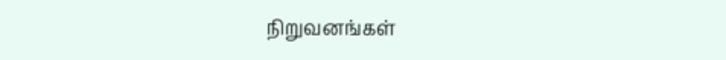நிறுவனங்கள்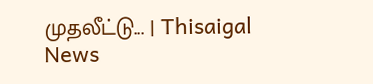முதலீட்டு... | Thisaigal News